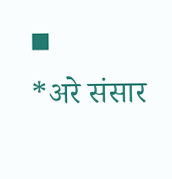◾
*अरे संसार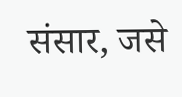संसार, जसे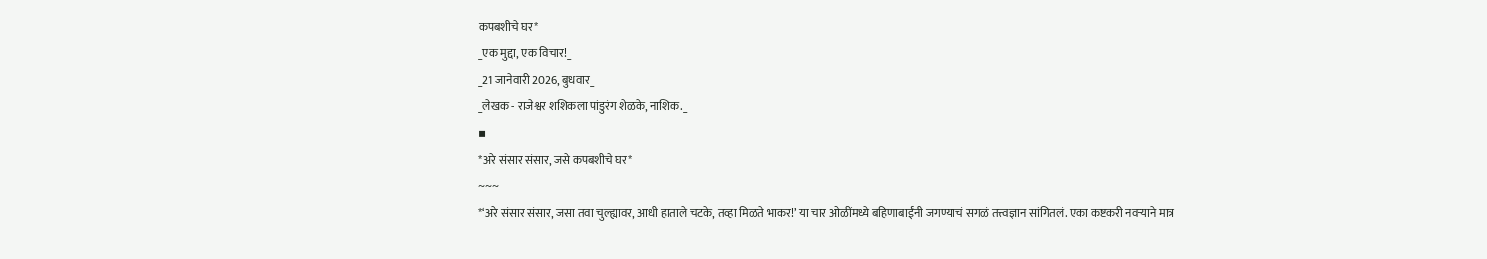कपबशीचे घर*
_एक मुद्दा, एक विचार!_
_21 जानेवारी 2026, बुधवार_
_लेखक - राजेश्वर शशिकला पांडुरंग शेळके, नाशिक._
▪
*अरे संसार संसार, जसे कपबशीचे घर*
~~~
*‘अरे संसार संसार, जसा तवा चुल्ह्यावर, आधी हाताले चटके, तव्हा मिळते भाकर!’ या चार ओळींमध्ये बहिणाबाईंनी जगण्याचं सगळं तत्त्वज्ञान सांगितलं. एका कष्टकरी नवऱ्याने मात्र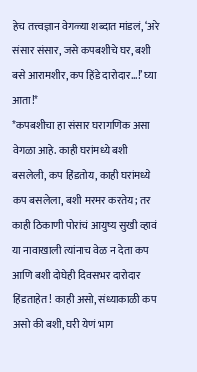हेच तत्त्वज्ञान वेगळ्या शब्दात मांडलं, ‘अरे संसार संसार, जसे कपबशीचे घर, बशी बसे आरामशीर, कप हिंडे दारोदार...!’ घ्या आता!*
*कपबशीचा हा संसार घरागणिक असा वेगळा आहे. काही घरांमध्ये बशी बसलेली, कप हिंडतोय, काही घरांमध्ये कप बसलेला, बशी मरमर करतेय; तर काही ठिकाणी पोरांचं आयुष्य सुखी व्हावं या नावाखाली त्यांनाच वेळ न देता कप आणि बशी दोघेही दिवसभर दारोदार हिंडताहेत! काही असो, संध्याकाळी कप असो की बशी, घरी येणं भाग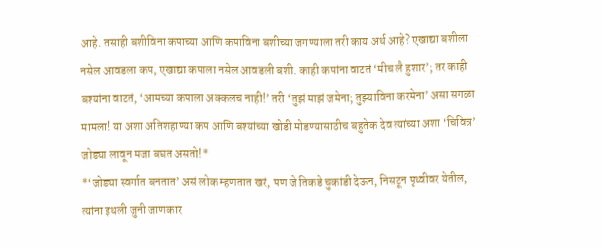आहे. तसाही बशीविना कपाच्या आणि कपाविना बशीच्या जगण्याला तरी काय अर्थ आहे? एखाद्या बशीला नसेल आवडला कप, एखाद्या कपाला नसेल आवडली बशी. काही कपांना वाटतं ‘मीच लै हुशार’; तर काही बश्यांना वाटतं, ‘आमच्या कपाला अक्कलच नाही!’ तरी ‘तुझं माझं जमेना; तुझ्याविना करमेना’ असा सगळा मामला! या अशा अतिशहाण्या कप आणि बश्यांच्या खोडी मोडण्यासाठीच बहुतेक देव त्यांच्या अशा ‘चिवित्र’ जोड्या लावून मजा बघत असतो!*
*‘जोड्या स्वर्गात बनतात’ असं लोक म्हणतात खरं, पण जे तिकडे चुकांडी देऊन, निसटून पृथ्वीवर येतील, त्यांना इथली जुनी जाणकार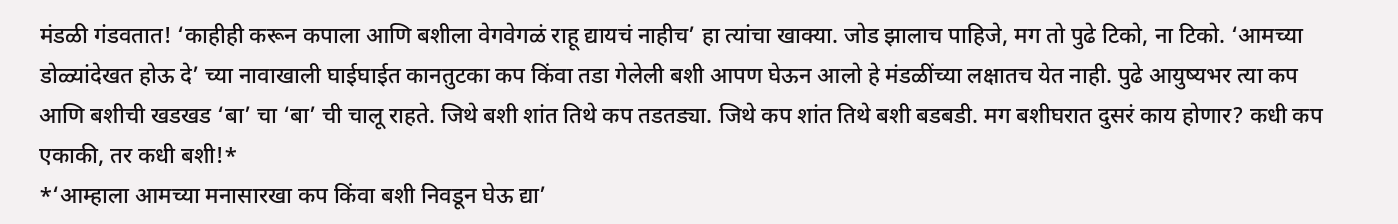मंडळी गंडवतात! ‘काहीही करून कपाला आणि बशीला वेगवेगळं राहू द्यायचं नाहीच’ हा त्यांचा खाक्या. जोड झालाच पाहिजे, मग तो पुढे टिको, ना टिको. ‘आमच्या डोळ्यांदेखत होऊ दे’ च्या नावाखाली घाईघाईत कानतुटका कप किंवा तडा गेलेली बशी आपण घेऊन आलो हे मंडळींच्या लक्षातच येत नाही. पुढे आयुष्यभर त्या कप आणि बशीची खडखड ‘बा’ चा ‘बा’ ची चालू राहते. जिथे बशी शांत तिथे कप तडतड्या. जिथे कप शांत तिथे बशी बडबडी. मग बशीघरात दुसरं काय होणार? कधी कप एकाकी, तर कधी बशी!*
*‘आम्हाला आमच्या मनासारखा कप किंवा बशी निवडून घेऊ द्या’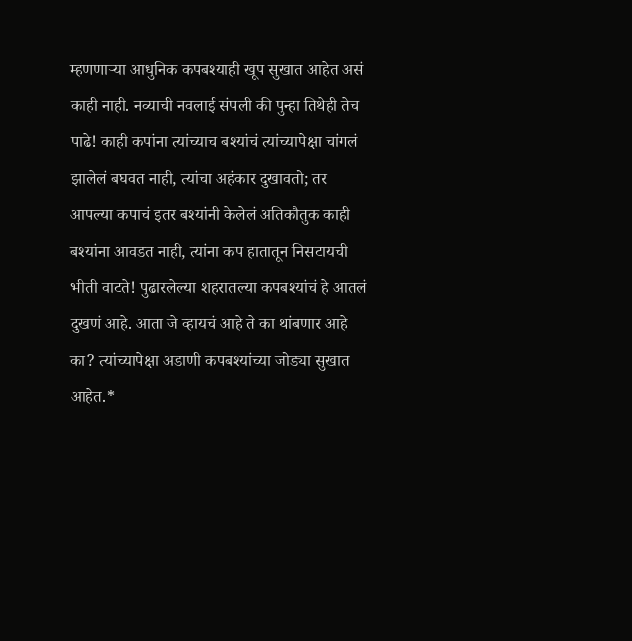म्हणणाऱ्या आधुनिक कपबश्याही खूप सुखात आहेत असं काही नाही. नव्याची नवलाई संपली की पुन्हा तिथेही तेच पाढे! काही कपांना त्यांच्याच बश्यांचं त्यांच्यापेक्षा चांगलं झालेलं बघवत नाही, त्यांचा अहंकार दुखावतो; तर आपल्या कपाचं इतर बश्यांनी केलेलं अतिकौतुक काही बश्यांना आवडत नाही, त्यांना कप हातातून निसटायची भीती वाटते! पुढारलेल्या शहरातल्या कपबश्यांचं हे आतलं दुखणं आहे. आता जे व्हायचं आहे ते का थांबणार आहे का? त्यांच्यापेक्षा अडाणी कपबश्यांच्या जोड्या सुखात आहेत.*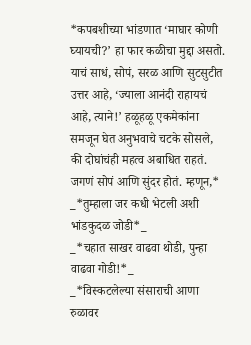*कपबशीच्या भांडणात ‘माघार कोणी घ्यायची?’ हा फार कळीचा मुद्दा असतो. याचं साधं, सोपं, सरळ आणि सुटसुटीत उत्तर आहे, ‘ज्याला आनंदी राहायचं आहे, त्याने!’ हळूहळू एकमेकांना समजून घेत अनुभवाचे चटके सोसले, की दोघांचंही महत्व अबाधित राहतं. जगणं सोपं आणि सुंदर होतं. म्हणून,*
_*तुम्हाला जर कधी भेटली अशी भांडकुदळ जोडी*_
_*चहात साखर वाढवा थोडी, पुन्हा वाढवा गोडी!*_
_*विस्कटलेल्या संसाराची आणा रुळावर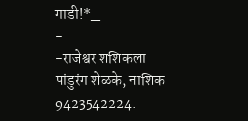गाडी!*_
-
-राजेश्वर शशिकला पांडुरंग शेळके, नाशिक
9423542224.